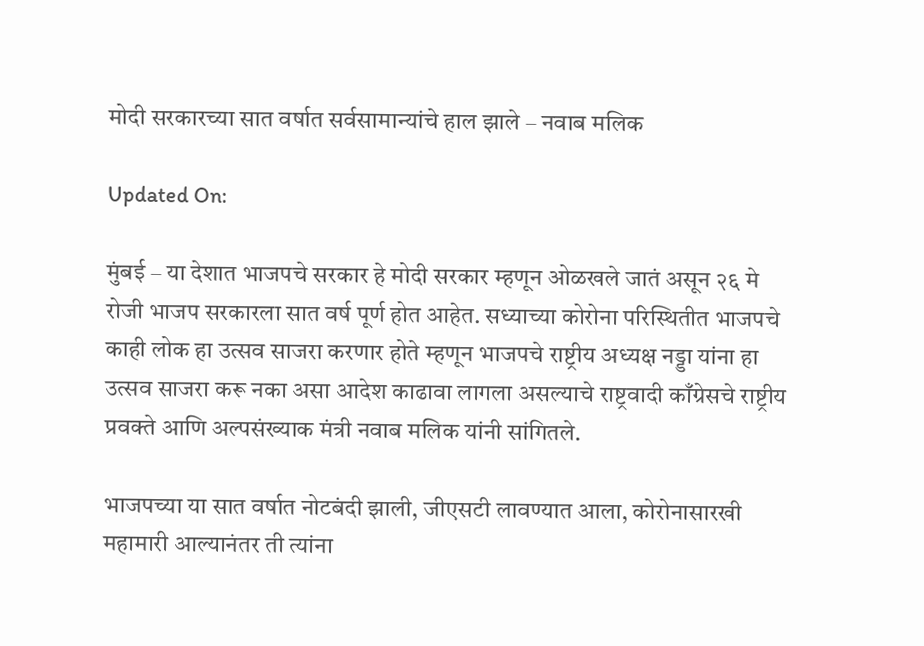मोदी सरकारच्या सात वर्षात सर्वसामान्यांचे हाल झाले – नवाब मलिक

Updated On:

मुंबई – या देशात भाजपचे सरकार हे मोदी सरकार म्हणून ओळखले जातं असून २६ मे रोजी भाजप सरकारला सात वर्ष पूर्ण होत आहेत. सध्याच्या कोरोना परिस्थितीत भाजपचे काही लोक हा उत्सव साजरा करणार होते म्हणून भाजपचे राष्ट्रीय अध्यक्ष नड्डा यांना हा उत्सव साजरा करू नका असा आदेश काढावा लागला असल्याचे राष्ट्रवादी काँग्रेसचे राष्ट्रीय प्रवक्ते आणि अल्पसंख्याक मंत्री नवाब मलिक यांनी सांगितले.

भाजपच्या या सात वर्षात नोटबंदी झाली, जीएसटी लावण्यात आला, कोरोनासारखी महामारी आल्यानंतर ती त्यांना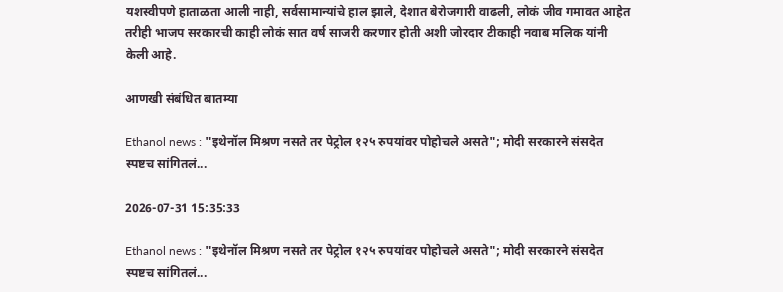यशस्वीपणे हाताळता आली नाही, सर्वसामान्यांचे हाल झाले, देशात बेरोजगारी वाढली, लोकं जीव गमावत आहेत तरीही भाजप सरकारची काही लोकं सात वर्ष साजरी करणार होती अशी जोरदार टीकाही नवाब मलिक यांनी केली आहे.

आणखी संबंधित बातम्या

Ethanol news : "इथेनॉल मिश्रण नसते तर पेट्रोल १२५ रुपयांवर पोहोचले असते"; मोदी सरकारने संसदेत स्पष्टच सांगितलं...

2026-07-31 15:35:33

Ethanol news : "इथेनॉल मिश्रण नसते तर पेट्रोल १२५ रुपयांवर पोहोचले असते"; मोदी सरकारने संसदेत स्पष्टच सांगितलं...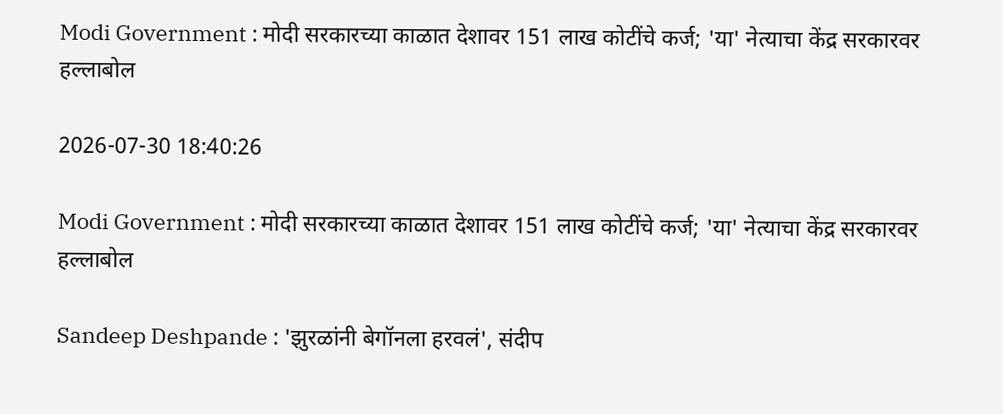Modi Government : मोदी सरकारच्या काळात देशावर 151 लाख कोटींचे कर्ज; 'या' नेत्याचा केंद्र सरकारवर हल्लाबोल

2026-07-30 18:40:26

Modi Government : मोदी सरकारच्या काळात देशावर 151 लाख कोटींचे कर्ज; 'या' नेत्याचा केंद्र सरकारवर हल्लाबोल

Sandeep Deshpande : 'झुरळांनी बेगॉनला हरवलं', संदीप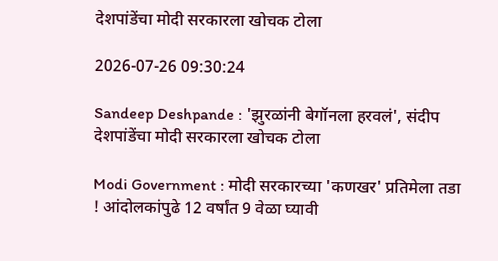देशपांडेंचा मोदी सरकारला खोचक टोला

2026-07-26 09:30:24

Sandeep Deshpande : 'झुरळांनी बेगॉनला हरवलं', संदीप देशपांडेंचा मोदी सरकारला खोचक टोला

Modi Government : मोदी सरकारच्या 'कणखर' प्रतिमेला तडा ! आंदोलकांपुढे 12 वर्षांत 9 वेळा घ्यावी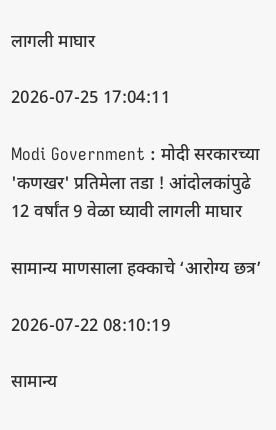लागली माघार

2026-07-25 17:04:11

Modi Government : मोदी सरकारच्या 'कणखर' प्रतिमेला तडा ! आंदोलकांपुढे 12 वर्षांत 9 वेळा घ्यावी लागली माघार

सामान्य माणसाला हक्काचे ‘आरोग्य छत्र’

2026-07-22 08:10:19

सामान्य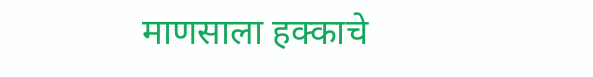माणसाला हक्काचे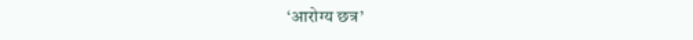‘आरोग्य छत्र’